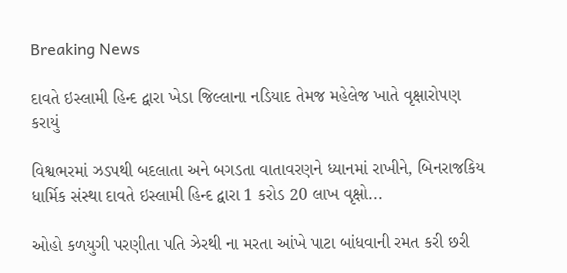Breaking News

દાવતે ઇસ્લામી હિન્દ દ્વારા ખેડા જિલ્લાના નડિયાદ તેમજ મહેલેજ ખાતે વૃક્ષારોપણ કરાયું

વિશ્વભરમાં ઝડપથી બદલાતા અને બગડતા વાતાવરણને ધ્યાનમાં રાખીને, બિનરાજકિય ધાર્મિક સંસ્થા દાવતે ઇસ્લામી હિન્દ દ્વારા 1 કરોડ 20 લાખ વૃક્ષો...

ઓહો કળયુગી પરણીતા પતિ ઝેરથી ના મરતા આંખે પાટા બાંધવાની રમત કરી છરી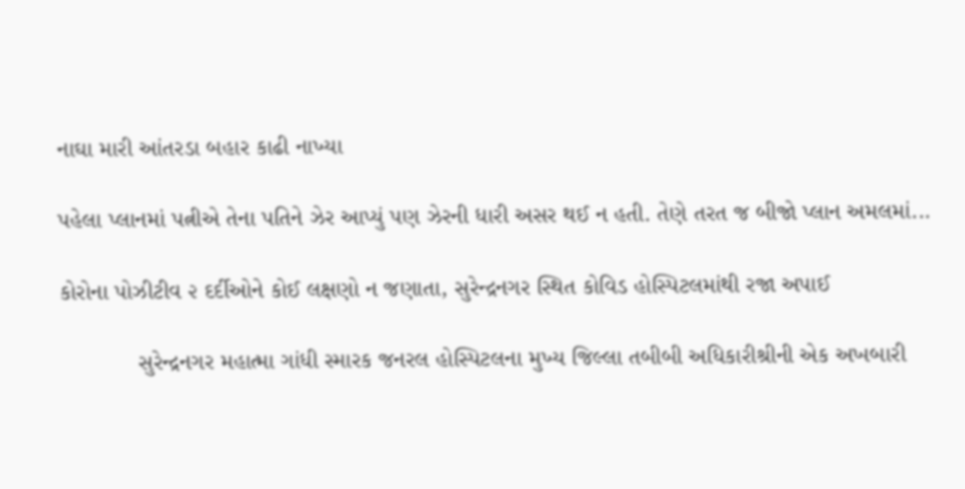નાઘા મારી આંતરડા બહાર કાઢી નાખ્યા

પહેલા પ્લાનમાં પત્નીએ તેના પતિને ઝેર આપ્યું પણ ઝેરની ધારી અસર થઈ ન હતી. તેણે તરત જ બીજો પ્લાન અમલમાં...

કોરોના પોઝીટીવ ૨ દર્દીઓને કોઈ લક્ષણો ન જણાતા, સુરેન્દ્રનગર સ્થિત કોવિડ હોસ્પિટલમાંથી રજા અપાઈ

            સુરેન્દ્રનગર મહાત્મા ગાંધી સ્મારક જનરલ હોસ્પિટલના મુખ્ય જિલ્લા તબીબી અધિકારીશ્રીની એક અખબારી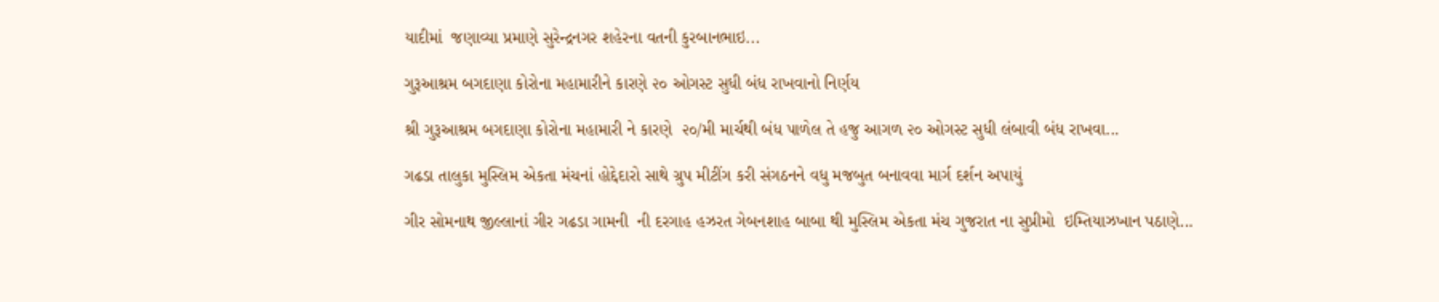યાદીમાં  જણાવ્યા પ્રમાણે સુરેન્દ્રનગર શહેરના વતની કુરબાનભાઇ...

ગુરૂઆશ્રમ બગદાણા કોરોના મહામારીને કારણે ૨૦ ઓગસ્ટ સુધી બંધ રાખવાનો નિર્ણય

શ્રી ગુરૂઆશ્રમ બગદાણા કોરોના મહામારી ને કારણે  ૨૦/મી માર્ચથી બંધ પાળેલ તે હજુ આગળ ૨૦ ઓગસ્ટ સુધી લંબાવી બંધ રાખવા...

ગઢડા તાલુકા મુસ્લિમ એકતા મંચનાં હોદ્દેદારો સાથે ગ્રુપ મીટીંગ કરી સંગઠનને વધુ મજબુત બનાવવા માર્ગ દર્શન અપાયું

ગીર સોમનાથ જીલ્લાનાં ગીર ગઢડા ગામની  ની દરગાહ હઝરત ગેબનશાહ બાબા થી મુસ્લિમ એકતા મંચ ગુજરાત ના સુપ્રીમો  ઇમ્તિયાઝખાન પઠાણે...